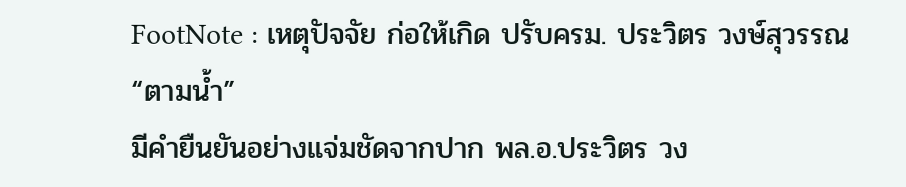FootNote : เหตุปัจจัย ก่อให้เกิด ปรับครม. ประวิตร วงษ์สุวรรณ “ตามน้ำ”
มีคำยืนยันอย่างแจ่มชัดจากปาก พล.อ.ประวิตร วง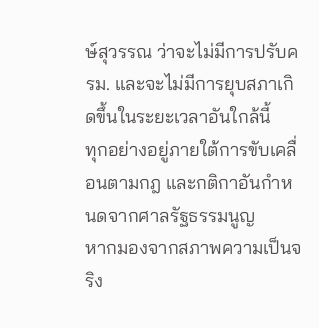ษ์สุวรรณ ว่าจะไม่มีการปรับครม. และจะไม่มีการยุบสภาเกิดขึ้นในระยะเวลาอันใกล้นี้
ทุกอย่างอยู่ภายใต้การขับเคลื่อนตามกฎ และกติกาอันกำหนดจากศาลรัฐธรรมนูญ
หากมองจากสภาพความเป็นจริง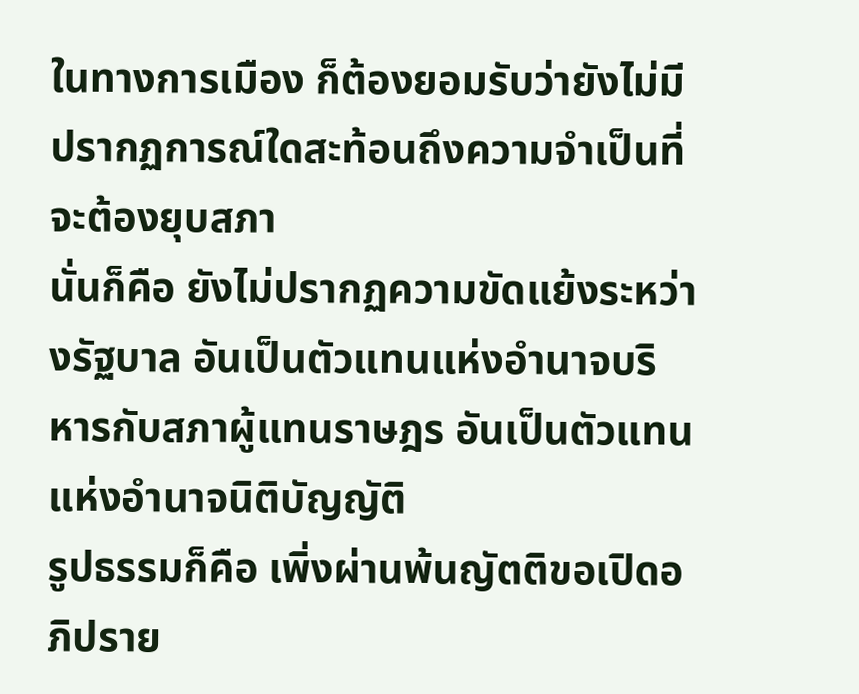ในทางการเมือง ก็ต้องยอมรับว่ายังไม่มีปรากฏการณ์ใดสะท้อนถึงความจำเป็นที่จะต้องยุบสภา
นั่นก็คือ ยังไม่ปรากฏความขัดแย้งระหว่างรัฐบาล อันเป็นตัวแทนแห่งอำนาจบริหารกับสภาผู้แทนราษฎร อันเป็นตัวแทนแห่งอำนาจนิติบัญญัติ
รูปธรรมก็คือ เพิ่งผ่านพ้นญัตติขอเปิดอภิปราย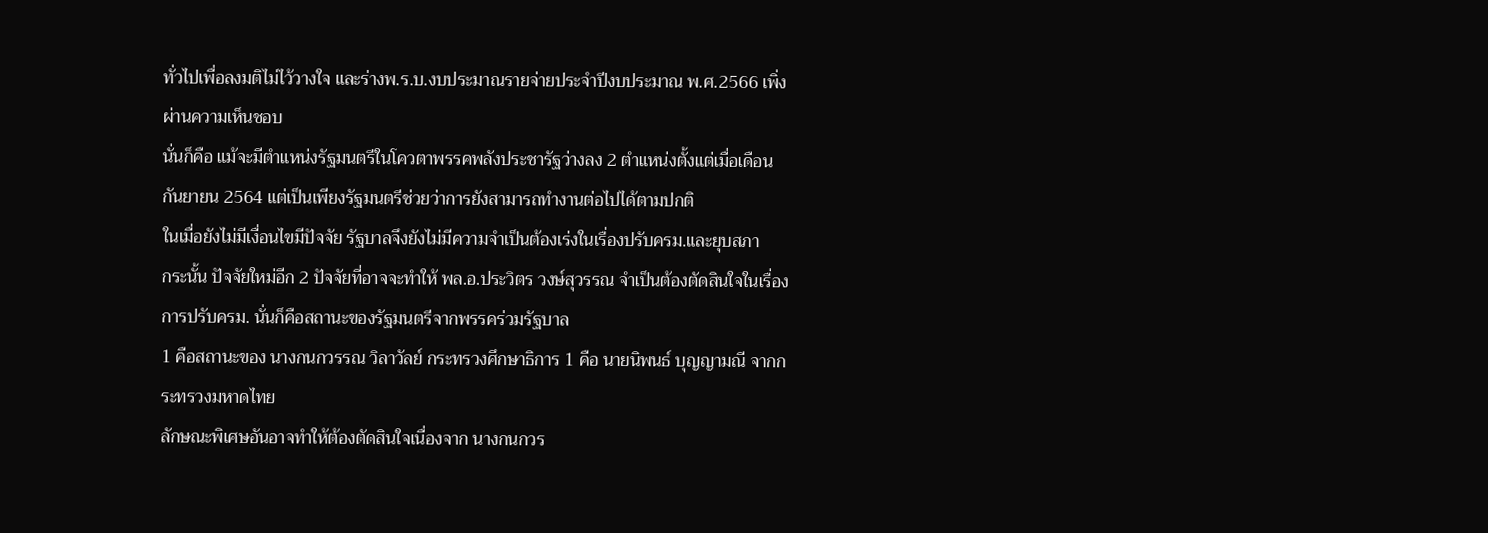ทั่วไปเพื่อลงมติไม่ไว้วางใจ และร่างพ.ร.บ.งบประมาณรายจ่ายประจำปีงบประมาณ พ.ศ.2566 เพิ่งผ่านความเห็นชอบ
นั่นก็คือ แม้จะมีตำแหน่งรัฐมนตรีในโควตาพรรคพลังประชารัฐว่างลง 2 ตำแหน่งตั้งแต่เมื่อเดือนกันยายน 2564 แต่เป็นเพียงรัฐมนตรีช่วยว่าการยังสามารถทำงานต่อไปได้ตามปกติ
ในเมื่อยังไม่มีเงื่อนไขมีปัจจัย รัฐบาลจึงยังไม่มีความจำเป็นต้องเร่งในเรื่องปรับครม.และยุบสภา
กระนั้น ปัจจัยใหม่อีก 2 ปัจจัยที่อาจจะทำให้ พล.อ.ประวิตร วงษ์สุวรรณ จำเป็นต้องตัดสินใจในเรื่องการปรับครม. นั่นก็คือสถานะของรัฐมนตรีจากพรรคร่วมรัฐบาล
1 คือสถานะของ นางกนกวรรณ วิลาวัลย์ กระทรวงศึกษาธิการ 1 คือ นายนิพนธ์ บุญญามณี จากกระทรวงมหาดไทย
ลักษณะพิเศษอันอาจทำให้ต้องตัดสินใจเนื่องจาก นางกนกวร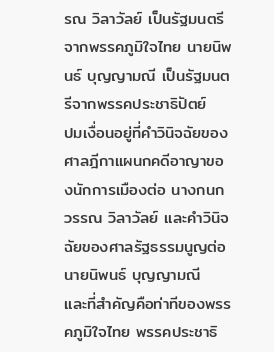รณ วิลาวัลย์ เป็นรัฐมนตรีจากพรรคภูมิใจไทย นายนิพนธ์ บุญญามณี เป็นรัฐมนตรีจากพรรคประชาธิปัตย์
ปมเงื่อนอยู่ที่คำวินิจฉัยของศาลฎีกาแผนกคดีอาญาของนักการเมืองต่อ นางกนกวรรณ วิลาวัลย์ และคำวินิจฉัยของศาลรัฐธรรมนูญต่อ นายนิพนธ์ บุญญามณี
และที่สำคัญคือท่าทีของพรรคภูมิใจไทย พรรคประชาธิ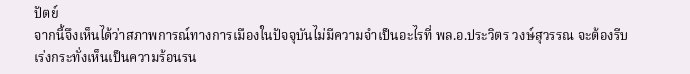ปัตย์
จากนี้จึงเห็นได้ว่าสภาพการณ์ทางการเมืองในปัจจุบันไม่มีความจำเป็นอะไรที่ พล.อ.ประวิตร วงษ์สุวรรณ จะต้องรีบเร่งกระทั่งเห็นเป็นความร้อนรน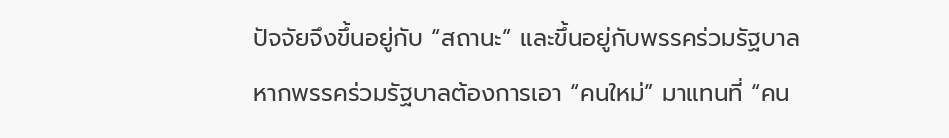ปัจจัยจึงขึ้นอยู่กับ “สถานะ” และขึ้นอยู่กับพรรคร่วมรัฐบาล
หากพรรคร่วมรัฐบาลต้องการเอา “คนใหม่” มาแทนที่ “คน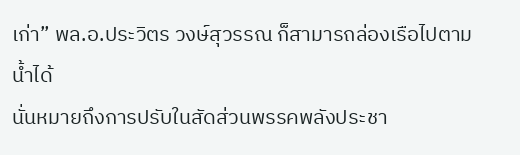เก่า” พล.อ.ประวิตร วงษ์สุวรรณ ก็สามารถล่องเรือไปตามน้ำได้
นั่นหมายถึงการปรับในสัดส่วนพรรคพลังประชา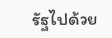รัฐไปด้วย